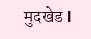मुदखेड l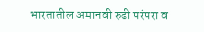भारतातील अमानवी रुढी परंपरा व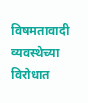विषमतावादी व्यवस्थेच्या विरोधात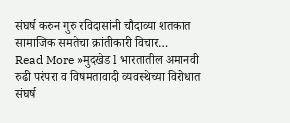संघर्ष करुन गुरु रविदासांनी चौदाव्या शतकात सामाजिक समतेचा क्रांतीकारी विचार…
Read More »मुदखेड l भारतातील अमानवी रुढी परंपरा व विषमतावादी व्यवस्थेच्या विरोधात संघर्ष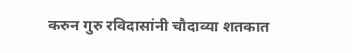करुन गुरु रविदासांनी चौदाव्या शतकात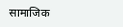सामाजिक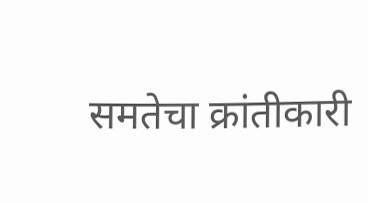समतेचा क्रांतीकारी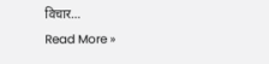विचार…
Read More »